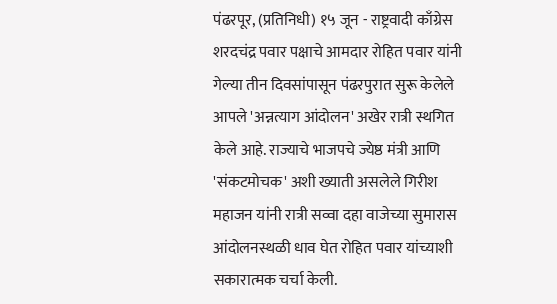पंढरपूर, (प्रतिनिधी) १५ जून - राष्ट्रवादी काँग्रेस शरदचंद्र पवार पक्षाचे आमदार रोहित पवार यांनी गेल्या तीन दिवसांपासून पंढरपुरात सुरू केलेले आपले 'अन्नत्याग आंदोलन' अखेर रात्री स्थगित केले आहे. राज्याचे भाजपचे ज्येष्ठ मंत्री आणि 'संकटमोचक' अशी ख्याती असलेले गिरीश महाजन यांनी रात्री सव्वा दहा वाजेच्या सुमारास आंदोलनस्थळी धाव घेत रोहित पवार यांच्याशी सकारात्मक चर्चा केली.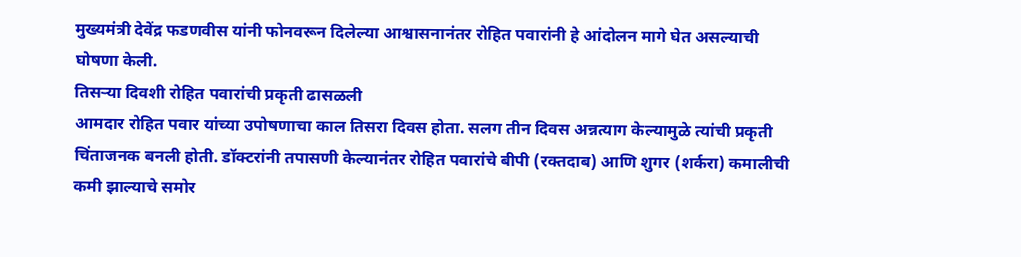मुख्यमंत्री देवेंद्र फडणवीस यांनी फोनवरून दिलेल्या आश्वासनानंतर रोहित पवारांनी हे आंदोलन मागे घेत असल्याची घोषणा केली.
तिसऱ्या दिवशी रोहित पवारांची प्रकृती ढासळली
आमदार रोहित पवार यांच्या उपोषणाचा काल तिसरा दिवस होता. सलग तीन दिवस अन्नत्याग केल्यामुळे त्यांची प्रकृती चिंताजनक बनली होती. डॉक्टरांनी तपासणी केल्यानंतर रोहित पवारांचे बीपी (रक्तदाब) आणि शुगर (शर्करा) कमालीची कमी झाल्याचे समोर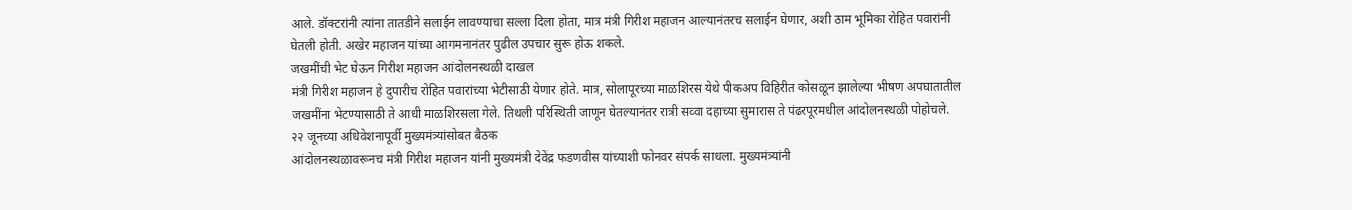आले. डॉक्टरांनी त्यांना तातडीने सलाईन लावण्याचा सल्ला दिला होता, मात्र मंत्री गिरीश महाजन आल्यानंतरच सलाईन घेणार, अशी ठाम भूमिका रोहित पवारांनी घेतली होती. अखेर महाजन यांच्या आगमनानंतर पुढील उपचार सुरू होऊ शकले.
जखमींची भेट घेऊन गिरीश महाजन आंदोलनस्थळी दाखल
मंत्री गिरीश महाजन हे दुपारीच रोहित पवारांच्या भेटीसाठी येणार होते. मात्र, सोलापूरच्या माळशिरस येथे पीकअप विहिरीत कोसळून झालेल्या भीषण अपघातातील जखमींना भेटण्यासाठी ते आधी माळशिरसला गेले. तिथली परिस्थिती जाणून घेतल्यानंतर रात्री सव्वा दहाच्या सुमारास ते पंढरपूरमधील आंदोलनस्थळी पोहोचले.
२२ जूनच्या अधिवेशनापूर्वी मुख्यमंत्र्यांसोबत बैठक
आंदोलनस्थळावरूनच मंत्री गिरीश महाजन यांनी मुख्यमंत्री देवेंद्र फडणवीस यांच्याशी फोनवर संपर्क साधला. मुख्यमंत्र्यांनी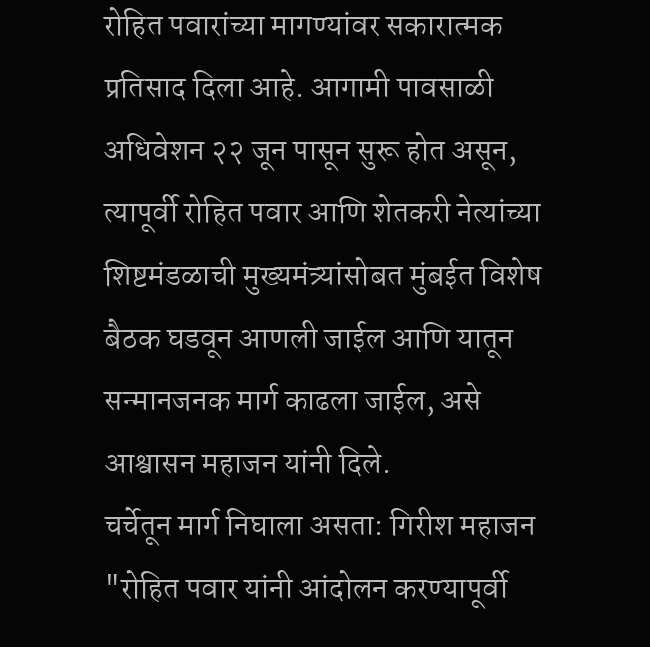रोहित पवारांच्या मागण्यांवर सकारात्मक प्रतिसाद दिला आहे. आगामी पावसाळी अधिवेशन २२ जून पासून सुरू होत असून, त्यापूर्वी रोहित पवार आणि शेतकरी नेत्यांच्या शिष्टमंडळाची मुख्यमंत्र्यांसोबत मुंबईत विशेष बैठक घडवून आणली जाईल आणि यातून सन्मानजनक मार्ग काढला जाईल, असे आश्वासन महाजन यांनी दिले.
चर्चेतून मार्ग निघाला असता: गिरीश महाजन
"रोहित पवार यांनी आंदोलन करण्यापूर्वी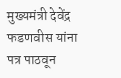मुख्यमंत्री देवेंद्र फडणवीस यांना पत्र पाठवून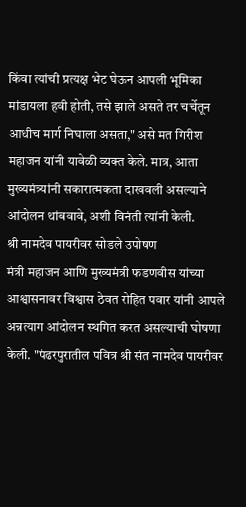किंवा त्यांची प्रत्यक्ष भेट घेऊन आपली भूमिका मांडायला हवी होती, तसे झाले असते तर चर्चेतून आधीच मार्ग निघाला असता," असे मत गिरीश महाजन यांनी यावेळी व्यक्त केले. मात्र, आता मुख्यमंत्र्यांनी सकारात्मकता दाखवली असल्याने आंदोलन थांबवावे, अशी विनंती त्यांनी केली.
श्री नामदेव पायरीवर सोडले उपोषण
मंत्री महाजन आणि मुख्यमंत्री फडणवीस यांच्या आश्वासनावर विश्वास ठेवत रोहित पवार यांनी आपले अन्नत्याग आंदोलन स्थगित करत असल्याची घोषणा केली. "पंढरपुरातील पवित्र श्री संत नामदेव पायरीवर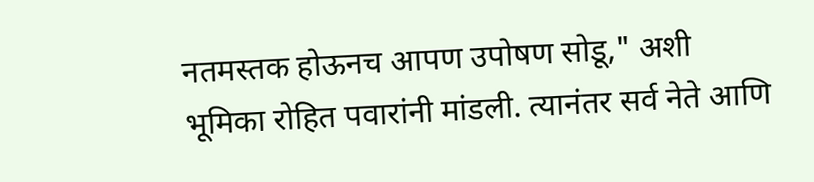नतमस्तक होऊनच आपण उपोषण सोडू," अशी भूमिका रोहित पवारांनी मांडली. त्यानंतर सर्व नेते आणि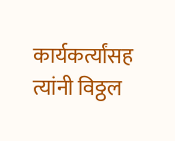कार्यकर्त्यांसह त्यांनी विठ्ठल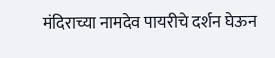मंदिराच्या नामदेव पायरीचे दर्शन घेऊन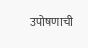उपोषणाची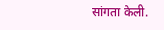सांगता केली.